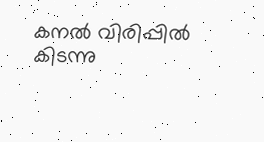കനൽ വിരിപ്പിൽ കിടന്നു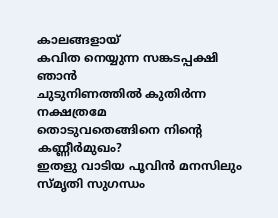കാലങ്ങളായ്
കവിത നെയ്യുന്ന സങ്കടപ്പക്ഷി ഞാൻ
ചുടുനിണത്തിൽ കുതിർന്ന നക്ഷത്രമേ
തൊടുവതെങ്ങിനെ നിൻ്റെ കണ്ണീർമുഖം?
ഇതളു വാടിയ പൂവിൻ മനസിലും
സ്മൃതി സുഗന്ധം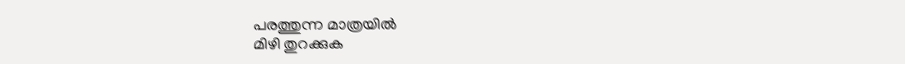പരത്തുന്ന മാത്രയിൽ
മിഴി തുറക്കുക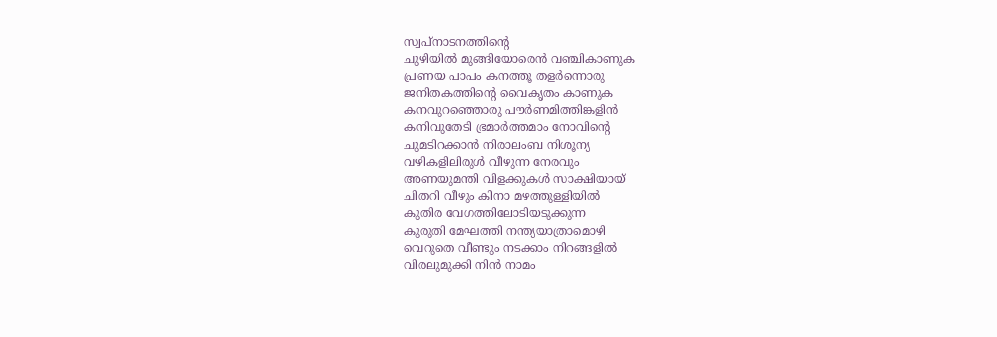സ്വപ്നാടനത്തിൻ്റെ
ചുഴിയിൽ മുങ്ങിയോരെൻ വഞ്ചികാണുക
പ്രണയ പാപം കനത്തൂ തളർന്നൊരു
ജനിതകത്തിൻ്റെ വൈകൃതം കാണുക
കനവുറഞ്ഞൊരു പൗർണമിത്തിങ്കളിൻ
കനിവുതേടി ഭ്രമാർത്തമാം നോവിൻ്റെ
ചുമടിറക്കാൻ നിരാലംബ നിശൂന്യ
വഴികളിലിരുൾ വീഴുന്ന നേരവും
അണയുമന്തി വിളക്കുകൾ സാക്ഷിയായ്
ചിതറി വീഴും കിനാ മഴത്തുള്ളിയിൽ
കുതിര വേഗത്തിലോടിയടുക്കുന്ന
കുരുതി മേഘത്തി നന്ത്യയാത്രാമൊഴി
വെറുതെ വീണ്ടും നടക്കാം നിറങ്ങളിൽ
വിരലുമുക്കി നിൻ നാമം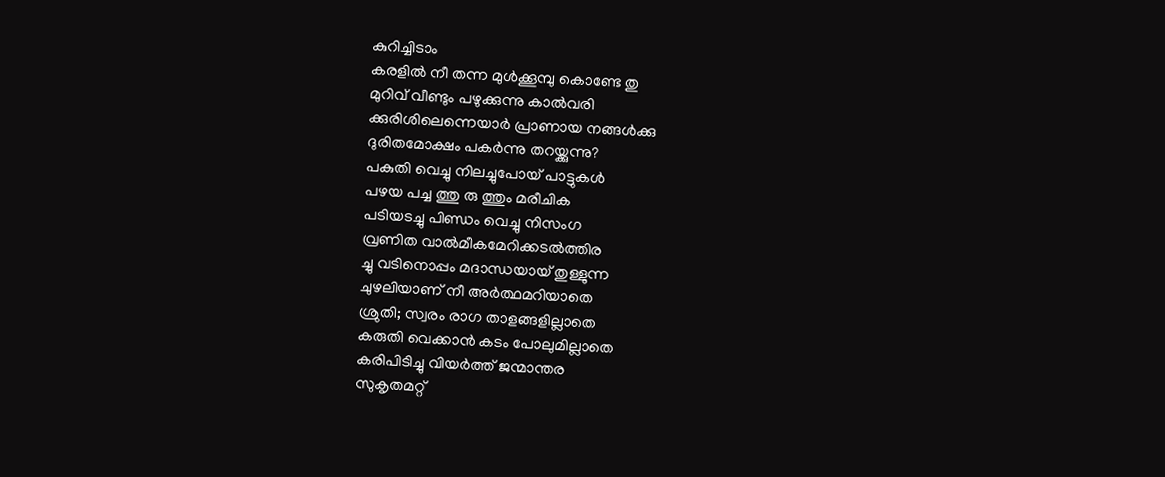കുറിച്ചിടാം
കരളിൽ നീ തന്ന മുൾക്കൂമ്പു കൊണ്ടേ തു
മുറിവ് വീണ്ടും പഴുക്കുന്നു കാൽവരി
ക്കുരിശിലെന്നെയാർ പ്രാണായ നങ്ങൾക്കു
ദുരിതമോക്ഷം പകർന്നു തറയ്ക്കുന്നു?
പകുതി വെച്ചു നിലച്ചുപോയ് പാട്ടുകൾ
പഴയ പച്ച ത്തു രു ത്തും മരീചിക
പടിയsച്ചു പിണ്ഡം വെച്ചു നിസംഗ
വ്രണിത വാൽമീകമേറിക്കടൽത്തിര
ച്ചു വടിനൊപ്പം മദാന്ധയായ് തുള്ളുന്ന
ചുഴലിയാണ് നീ അർത്ഥമറിയാതെ
ശ്രുതി; സ്വരം രാഗ താളങ്ങളില്ലാതെ
കരുതി വെക്കാൻ കടം പോലുമില്ലാതെ
കരിപിടിച്ചു വിയർത്ത് ജന്മാന്തര
സുകൃതമറ്റ്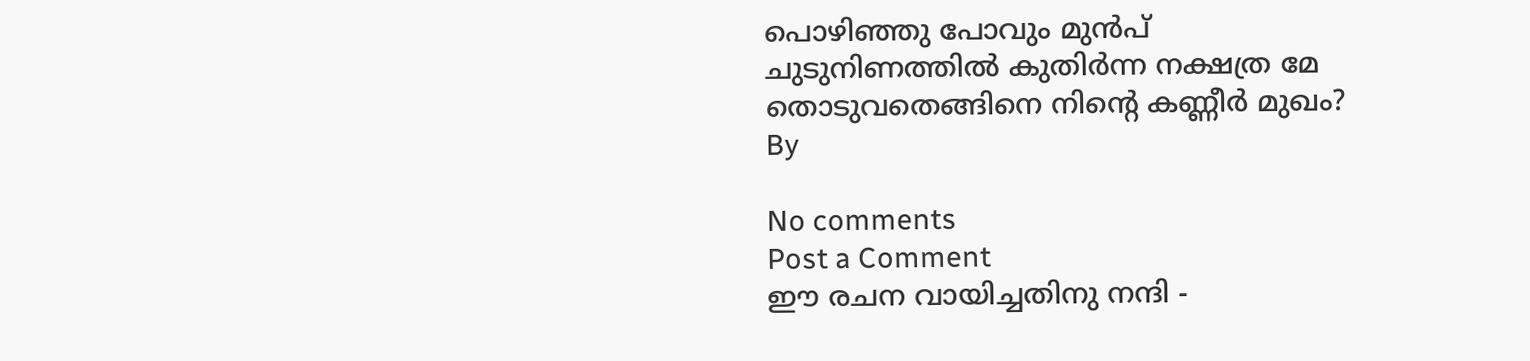പൊഴിഞ്ഞു പോവും മുൻപ്
ചുടുനിണത്തിൽ കുതിർന്ന നക്ഷത്ര മേ
തൊടുവതെങ്ങിനെ നിൻ്റെ കണ്ണീർ മുഖം?
By

No comments
Post a Comment
ഈ രചന വായിച്ചതിനു നന്ദി -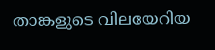താങ്കളുടെ വിലയേറിയ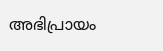അഭിപ്രായം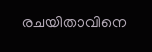രചയിതാവിനെ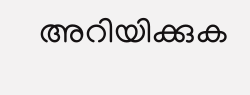അറിയിക്കുക